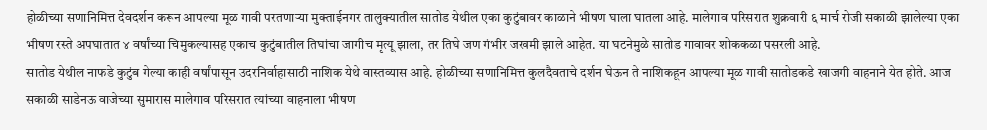होळीच्या सणानिमित्त देवदर्शन करून आपल्या मूळ गावी परतणाऱ्या मुक्ताईनगर तालुक्यातील सातोड येथील एका कुटुंबावर काळाने भीषण घाला घातला आहे. मालेगाव परिसरात शुक्रवारी ६ मार्च रोजी सकाळी झालेल्या एका भीषण रस्ते अपघातात ४ वर्षांच्या चिमुकल्यासह एकाच कुटुंबातील तिघांचा जागीच मृत्यू झाला, तर तिघे जण गंभीर जखमी झाले आहेत. या घटनेमुळे सातोड गावावर शोककळा पसरली आहे.
सातोड येथील नाफडे कुटुंब गेल्या काही वर्षांपासून उदरनिर्वाहासाठी नाशिक येथे वास्तव्यास आहे. होळीच्या सणानिमित्त कुलदैवताचे दर्शन घेऊन ते नाशिकहून आपल्या मूळ गावी सातोडकडे खाजगी वाहनाने येत होते. आज सकाळी साडेनऊ वाजेच्या सुमारास मालेगाव परिसरात त्यांच्या वाहनाला भीषण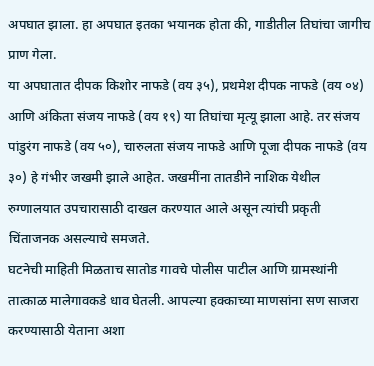अपघात झाला. हा अपघात इतका भयानक होता की, गाडीतील तिघांचा जागीच प्राण गेला.
या अपघातात दीपक किशोर नाफडे (वय ३५), प्रथमेश दीपक नाफडे (वय ०४) आणि अंकिता संजय नाफडे (वय १९) या तिघांचा मृत्यू झाला आहे. तर संजय पांडुरंग नाफडे (वय ५०), चारुलता संजय नाफडे आणि पूजा दीपक नाफडे (वय ३०) हे गंभीर जखमी झाले आहेत. जखमींना तातडीने नाशिक येथील रुग्णालयात उपचारासाठी दाखल करण्यात आले असून त्यांची प्रकृती चिंताजनक असल्याचे समजते.
घटनेची माहिती मिळताच सातोड गावचे पोलीस पाटील आणि ग्रामस्थांनी तात्काळ मालेगावकडे धाव घेतली. आपल्या हक्काच्या माणसांना सण साजरा करण्यासाठी येताना अशा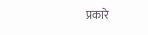प्रकारे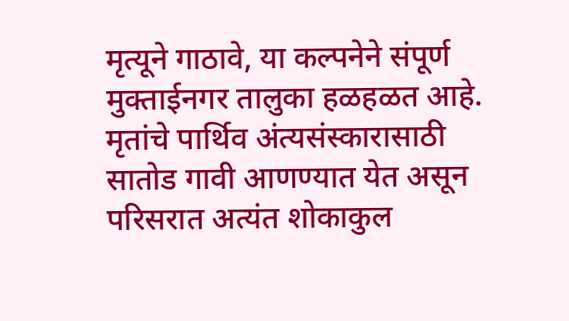मृत्यूने गाठावे, या कल्पनेने संपूर्ण मुक्ताईनगर तालुका हळहळत आहे. मृतांचे पार्थिव अंत्यसंस्कारासाठी सातोड गावी आणण्यात येत असून परिसरात अत्यंत शोकाकुल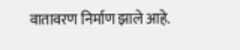वातावरण निर्माण झाले आहे.